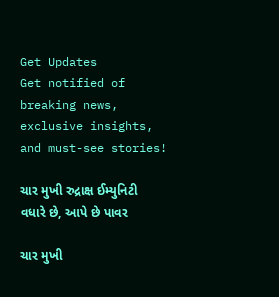Get Updates
Get notified of breaking news, exclusive insights, and must-see stories!

ચાર મુખી રુદ્રાક્ષ ઈમ્યુનિટી વધારે છે, આપે છે પાવર

ચાર મુખી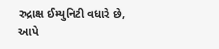રુદ્રાક્ષ ઈમ્યુનિટી વધારે છે, આપે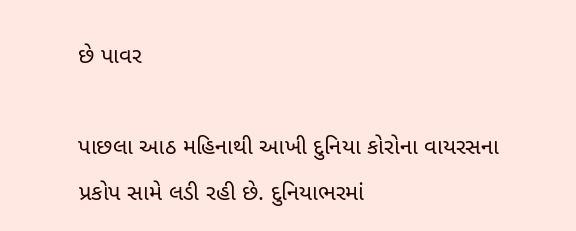છે પાવર

પાછલા આઠ મહિનાથી આખી દુનિયા કોરોના વાયરસના પ્રકોપ સામે લડી રહી છે. દુનિયાભરમાં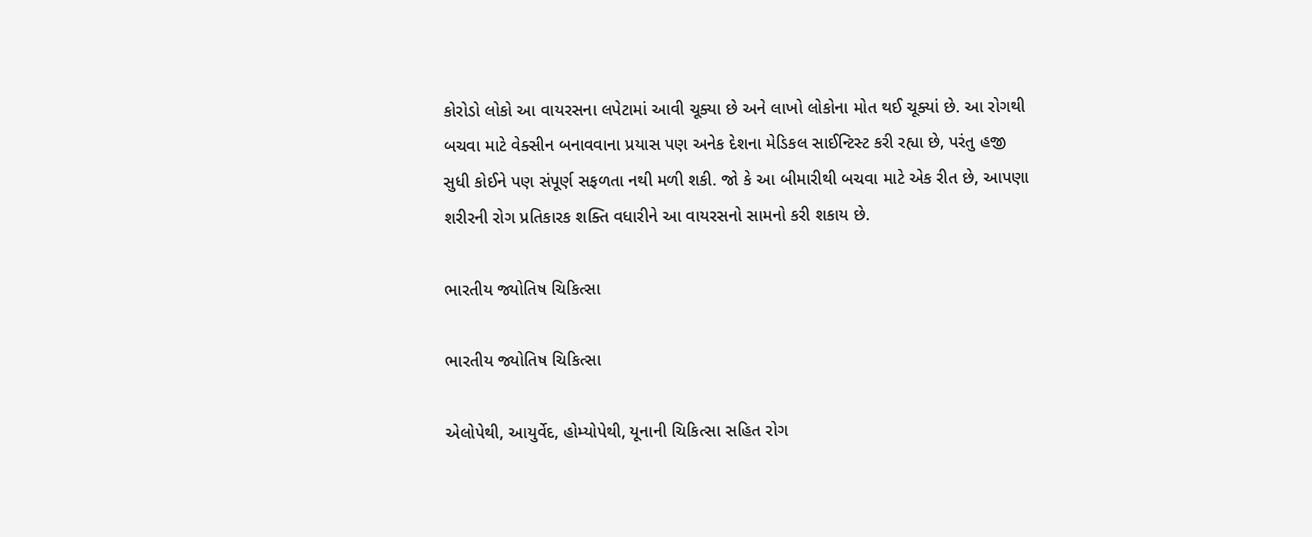કોરોડો લોકો આ વાયરસના લપેટામાં આવી ચૂક્યા છે અને લાખો લોકોના મોત થઈ ચૂક્યાં છે. આ રોગથી બચવા માટે વેક્સીન બનાવવાના પ્રયાસ પણ અનેક દેશના મેડિકલ સાઈન્ટિસ્ટ કરી રહ્યા છે, પરંતુ હજી સુધી કોઈને પણ સંપૂર્ણ સફળતા નથી મળી શકી. જો કે આ બીમારીથી બચવા માટે એક રીત છે, આપણા શરીરની રોગ પ્રતિકારક શક્તિ વધારીને આ વાયરસનો સામનો કરી શકાય છે.

ભારતીય જ્યોતિષ ચિકિત્સા

ભારતીય જ્યોતિષ ચિકિત્સા

એલોપેથી, આયુર્વેદ, હોમ્યોપેથી, યૂનાની ચિકિત્સા સહિત રોગ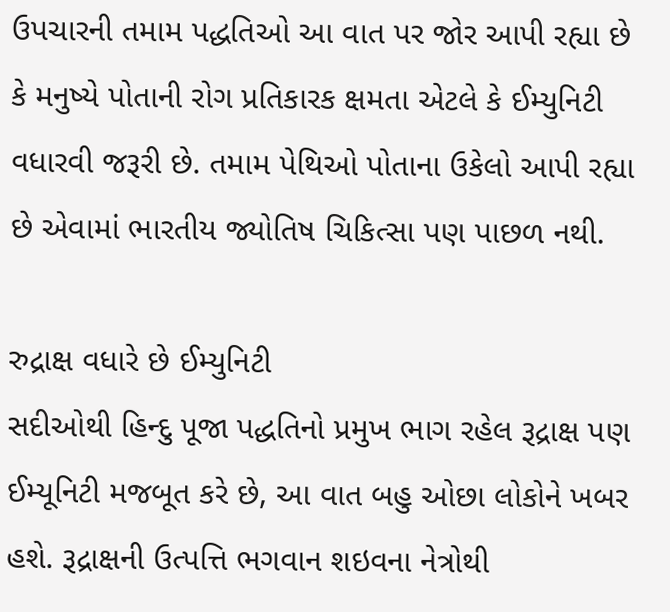ઉપચારની તમામ પદ્ધતિઓ આ વાત પર જોર આપી રહ્યા છે કે મનુષ્યે પોતાની રોગ પ્રતિકારક ક્ષમતા એટલે કે ઈમ્યુનિટી વધારવી જરૂરી છે. તમામ પેથિઓ પોતાના ઉકેલો આપી રહ્યા છે એવામાં ભારતીય જ્યોતિષ ચિકિત્સા પણ પાછળ નથી.

રુદ્રાક્ષ વધારે છે ઈમ્યુનિટી
સદીઓથી હિન્દુ પૂજા પદ્ધતિનો પ્રમુખ ભાગ રહેલ રૂદ્રાક્ષ પણ ઈમ્યૂનિટી મજબૂત કરે છે, આ વાત બહુ ઓછા લોકોને ખબર હશે. રૂદ્રાક્ષની ઉત્પત્તિ ભગવાન શઇવના નેત્રોથી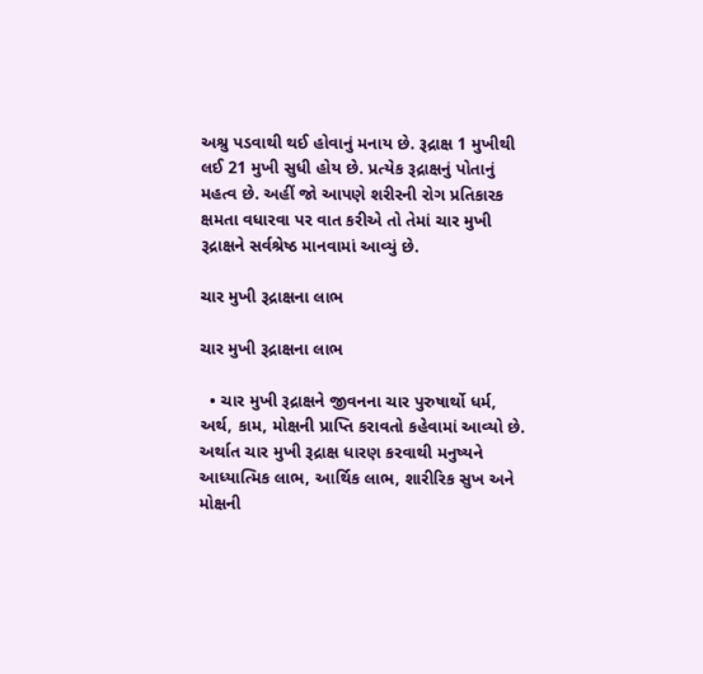અશ્રુ પડવાથી થઈ હોવાનું મનાય છે. રૂદ્રાક્ષ 1 મુખીથી લઈ 21 મુખી સુધી હોય છે. પ્રત્યેક રૂદ્રાક્ષનું પોતાનું મહત્વ છે. અહીં જો આપણે શરીરની રોગ પ્રતિકારક ક્ષમતા વધારવા પર વાત કરીએ તો તેમાં ચાર મુખી રૂદ્રાક્ષને સર્વશ્રેષ્ઠ માનવામાં આવ્યું છે.

ચાર મુખી રૂદ્રાક્ષના લાભ

ચાર મુખી રૂદ્રાક્ષના લાભ

  • ચાર મુખી રૂદ્રાક્ષને જીવનના ચાર પુરુષાર્થો ધર્મ, અર્થ, કામ, મોક્ષની પ્રાપ્તિ કરાવતો કહેવામાં આવ્યો છે. અર્થાત ચાર મુખી રૂદ્રાક્ષ ધારણ કરવાથી મનુષ્યને આધ્યાત્મિક લાભ, આર્થિક લાભ, શારીરિક સુખ અને મોક્ષની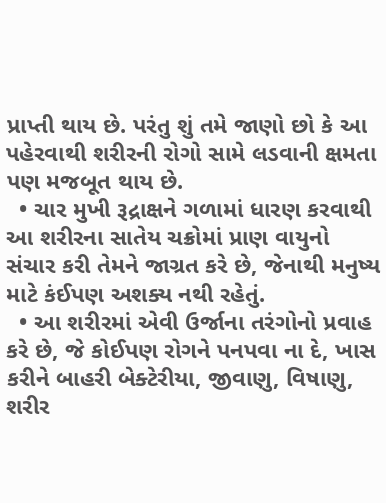પ્રાપ્તી થાય છે. પરંતુ શું તમે જાણો છો કે આ પહેરવાથી શરીરની રોગો સામે લડવાની ક્ષમતા પણ મજબૂત થાય છે.
  • ચાર મુખી રૂદ્રાક્ષને ગળામાં ધારણ કરવાથી આ શરીરના સાતેય ચક્રોમાં પ્રાણ વાયુનો સંચાર કરી તેમને જાગ્રત કરે છે, જેનાથી મનુષ્ય માટે કંઈપણ અશક્ય નથી રહેતું.
  • આ શરીરમાં એવી ઉર્જાના તરંગોનો પ્રવાહ કરે છે, જે કોઈપણ રોગને પનપવા ના દે, ખાસ કરીને બાહરી બેક્ટેરીયા, જીવાણુ, વિષાણુ, શરીર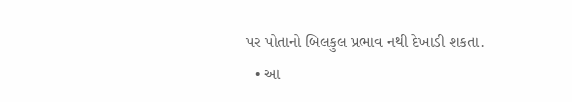પર પોતાનો બિલકુલ પ્રભાવ નથી દેખાડી શકતા.
  • આ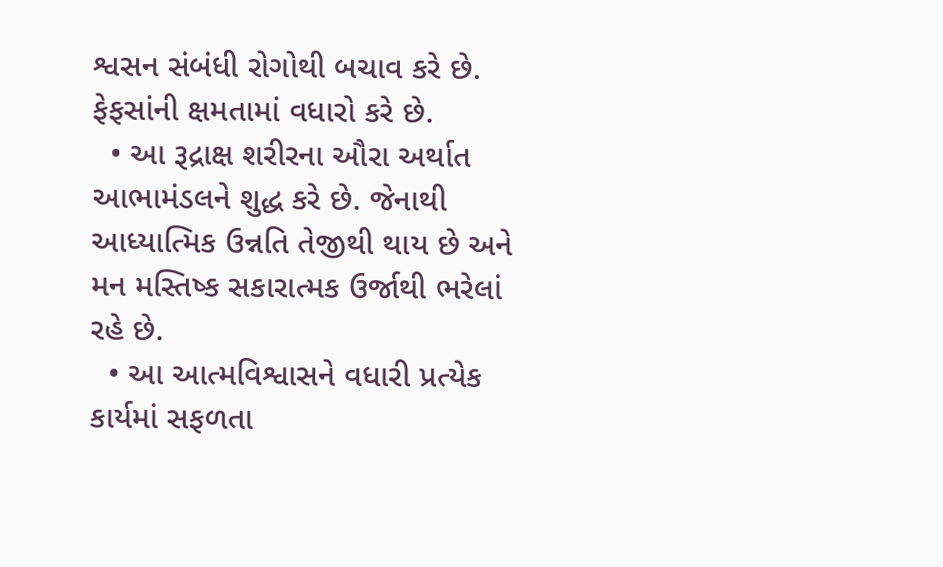શ્વસન સંબંધી રોગોથી બચાવ કરે છે. ફેફસાંની ક્ષમતામાં વધારો કરે છે.
  • આ રૂદ્રાક્ષ શરીરના ઔરા અર્થાત આભામંડલને શુદ્ધ કરે છે. જેનાથી આધ્યાત્મિક ઉન્નતિ તેજીથી થાય છે અને મન મસ્તિષ્ક સકારાત્મક ઉર્જાથી ભરેલાં રહે છે.
  • આ આત્મવિશ્વાસને વધારી પ્રત્યેક કાર્યમાં સફળતા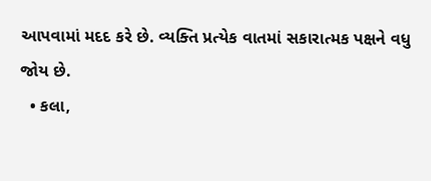આપવામાં મદદ કરે છે. વ્યક્તિ પ્રત્યેક વાતમાં સકારાત્મક પક્ષને વધુ જોય છે.
  • કલા,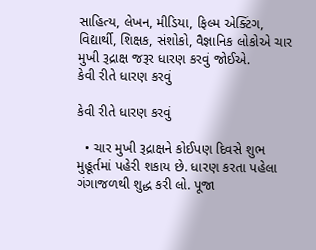સાહિત્ય, લેખન, મીડિયા, ફિલ્મ એક્ટિંગ, વિદ્યાર્થી, શિક્ષક, સંશોકો, વૈજ્ઞાનિક લોકોએ ચાર મુખી રૂદ્રાક્ષ જરૂર ધારણ કરવું જોઈએ.
કેવી રીતે ધારણ કરવું

કેવી રીતે ધારણ કરવું

  • ચાર મુખી રૂદ્રાક્ષને કોઈપણ દિવસે શુભ મુહૂર્તમાં પહેરી શકાય છે. ધારણ કરતા પહેલા ગંગાજળથી શુદ્ધ કરી લો. પૂજા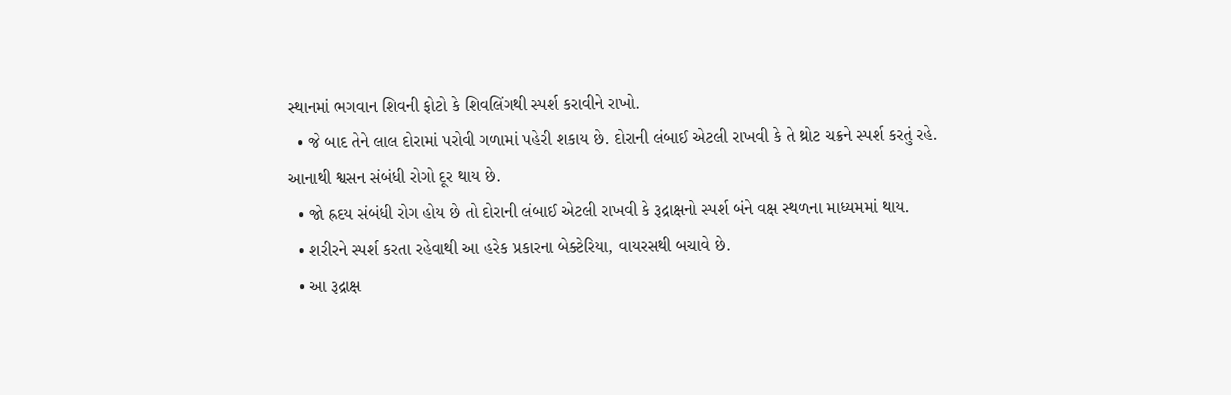સ્થાનમાં ભગવાન શિવની ફોટો કે શિવલિંગથી સ્પર્શ કરાવીને રાખો.
  • જે બાદ તેને લાલ દોરામાં પરોવી ગળામાં પહેરી શકાય છે. દોરાની લંબાઈ એટલી રાખવી કે તે થ્રોટ ચક્રને સ્પર્શ કરતું રહે. આનાથી શ્વસન સંબંધી રોગો દૂર થાય છે.
  • જો હ્રદય સંબંધી રોગ હોય છે તો દોરાની લંબાઈ એટલી રાખવી કે રૂદ્રાક્ષનો સ્પર્શ બંને વક્ષ સ્થળના માધ્યમમાં થાય.
  • શરીરને સ્પર્શ કરતા રહેવાથી આ હરેક પ્રકારના બેક્ટેરિયા, વાયરસથી બચાવે છે.
  • આ રૂદ્રાક્ષ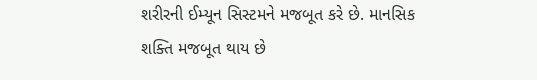શરીરની ઈમ્યૂન સિસ્ટમને મજબૂત કરે છે. માનસિક શક્તિ મજબૂત થાય છે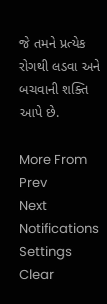જે તમને પ્રત્યેક રોગથી લડવા અને બચવાની શક્તિ આપે છે.

More From
Prev
Next
Notifications
Settings
Clear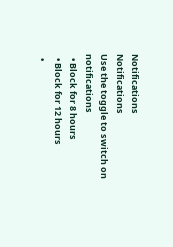Notifications
Notifications
Use the toggle to switch on notifications
  • Block for 8 hours
  • Block for 12 hours
  •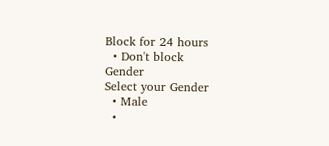Block for 24 hours
  • Don't block
Gender
Select your Gender
  • Male
  •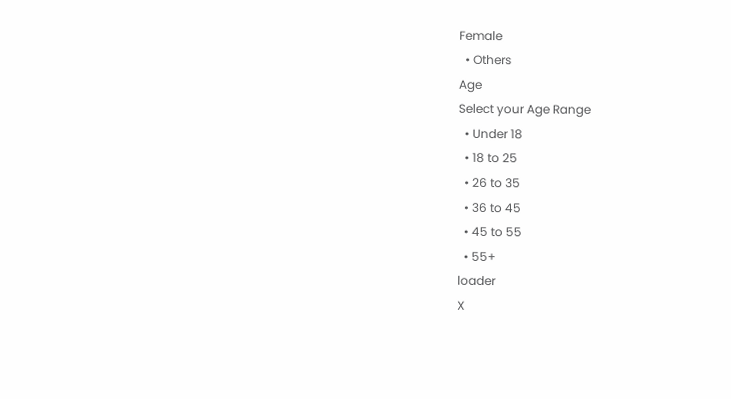Female
  • Others
Age
Select your Age Range
  • Under 18
  • 18 to 25
  • 26 to 35
  • 36 to 45
  • 45 to 55
  • 55+
loader
X